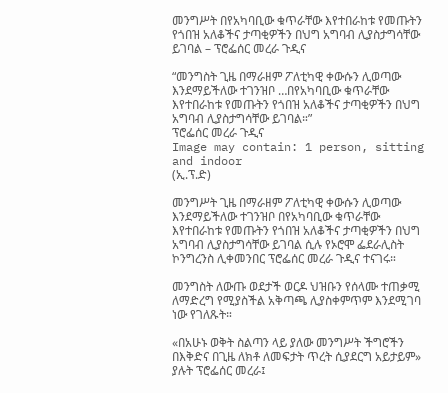መንግሥት በየአካባቢው ቁጥራቸው እየተበራከቱ የመጡትን የጎበዝ አለቆችና ታጣቂዎችን በህግ አግባብ ሊያስታግሳቸው ይገባል – ፕሮፌሰር መረራ ጉዲና

“መንግስት ጊዜ በማራዘም ፖለቲካዊ ቀውሱን ሊወጣው እንደማይችለው ተገንዝቦ …በየአካባቢው ቁጥራቸው እየተበራከቱ የመጡትን የጎበዝ አለቆችና ታጣቂዎችን በህግ አግባብ ሊያስታግሳቸው ይገባል።”
ፕሮፌሰር መረራ ጉዲና
Image may contain: 1 person, sitting and indoor
(ኢ.ፕ.ድ)

መንግሥት ጊዜ በማራዘም ፖለቲካዊ ቀውሱን ሊወጣው እንደማይችለው ተገንዝቦ በየአካባቢው ቁጥራቸው እየተበራከቱ የመጡትን የጎበዝ አለቆችና ታጣቂዎችን በህግ አግባብ ሊያስታግሳቸው ይገባል ሲሉ የኦሮሞ ፌደራሊስት ኮንግረንስ ሊቀመንበር ፕሮፌሰር መረራ ጉዲና ተናገሩ።

መንግስት ለውጡ ወደታች ወርዶ ህዝቡን የሰላሙ ተጠቃሚ ለማድረግ የሚያስችል አቅጣጫ ሊያስቀምጥም እንደሚገባ ነው የገለጹት።

«በአሁኑ ወቅት ስልጣን ላይ ያለው መንግሥት ችግሮችን በእቅድና በጊዜ ለክቶ ለመፍታት ጥረት ሲያደርግ አይታይም» ያሉት ፕሮፌሰር መረራ፤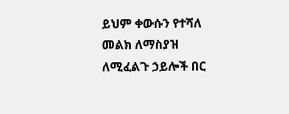ይህም ቀውሱን የተሻለ መልክ ለማስያዝ ለሚፈልጉ ኃይሎች በር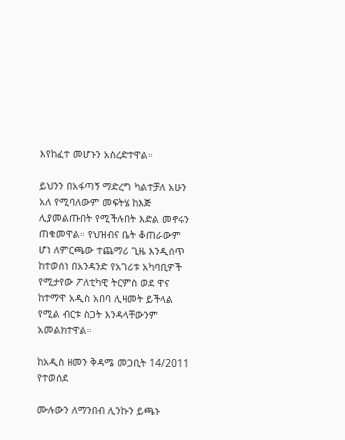እየከፈተ መሆኑን አስረድተዋል።

ይህንን በአፋጣኝ ማድረግ ካልተቻለ አሁን አለ የሚባለውም መፍትሄ ከእጅ ሊያመልጡበት የሚችሉበት እድል መኖሩን ጠቁመዋል። የህዝብና ቤት ቆጠራውም ሆነ ለምርጫው ተጨማሪ ጊዜ እንዲሰጥ ከተወሰነ በአንዳንድ የአገሪቱ አካባቢዎች የሚታየው ፖለቲካዊ ትርምስ ወደ ዋና ከተማዋ አዲስ አበባ ሊዛመት ይችላል የሚል ብርቱ ስጋት እንዳላቸውንም አመልክተዋል።

ከአዲስ ዘመን ቅዳሜ መጋቢት 14/2011 የተወሰደ

ሙሉውን ለማንበብ ሊንኩን ይጫኑ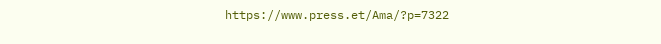https://www.press.et/Ama/?p=7322